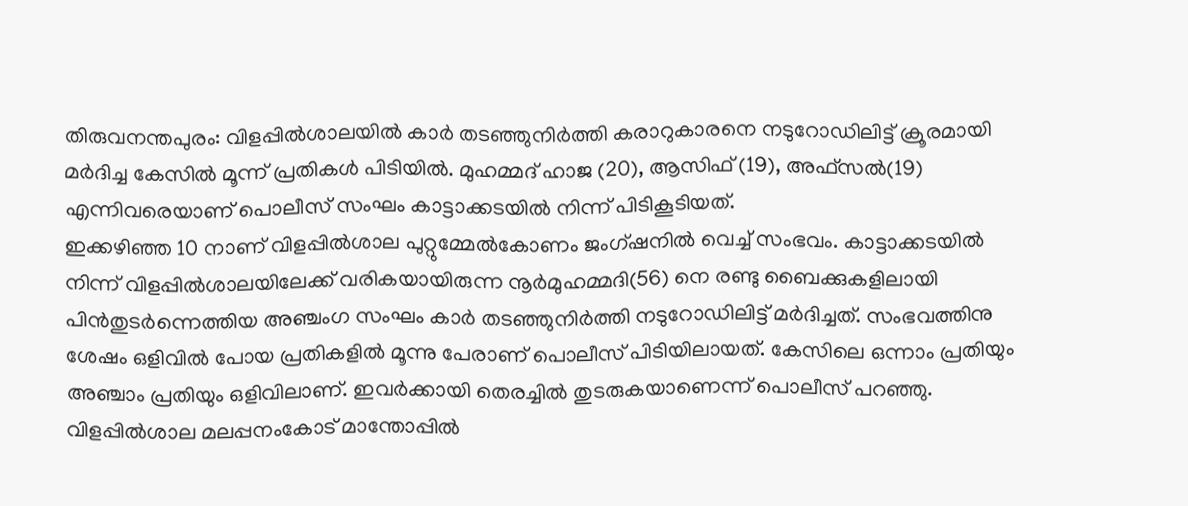തിരുവനന്തപുരം: വിളപ്പിൽശാലയിൽ കാർ തടഞ്ഞുനിർത്തി കരാറുകാരനെ നടുറോഡിലിട്ട് ക്രൂരമായി മർദിച്ച കേസിൽ മൂന്ന് പ്രതികൾ പിടിയിൽ. മുഹമ്മദ് ഹാജ (20), ആസിഫ് (19), അഫ്സൽ(19) എന്നിവരെയാണ് പൊലീസ് സംഘം കാട്ടാക്കടയിൽ നിന്ന് പിടികൂടിയത്.
ഇക്കഴിഞ്ഞ 10 നാണ് വിളപ്പിൽശാല പുറ്റുമ്മേൽകോണം ജംഗ്ഷനിൽ വെച്ച് സംഭവം. കാട്ടാക്കടയിൽ നിന്ന് വിളപ്പിൽശാലയിലേക്ക് വരികയായിരുന്ന നൂർമുഹമ്മദി(56) നെ രണ്ടു ബൈക്കുകളിലായി പിൻതുടർന്നെത്തിയ അഞ്ചംഗ സംഘം കാർ തടഞ്ഞുനിർത്തി നടുറോഡിലിട്ട് മർദിച്ചത്. സംഭവത്തിനു ശേഷം ഒളിവിൽ പോയ പ്രതികളിൽ മൂന്നു പേരാണ് പൊലീസ് പിടിയിലായത്. കേസിലെ ഒന്നാം പ്രതിയും അഞ്ചാം പ്രതിയും ഒളിവിലാണ്. ഇവർക്കായി തെരച്ചിൽ തുടരുകയാണെന്ന് പൊലീസ് പറഞ്ഞു.
വിളപ്പിൽശാല മലപ്പനംകോട് മാന്തോപ്പിൽ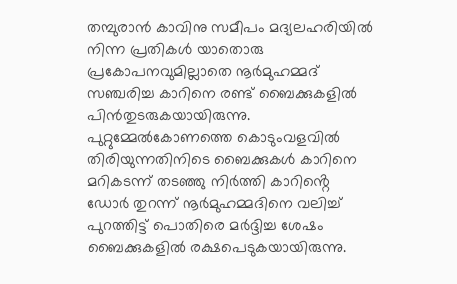തമ്പുരാൻ കാവിനു സമീപം മദ്യലഹരിയിൽ നിന്ന പ്രതികൾ യാതൊരു പ്രകോപനവുമില്ലാതെ നൂർമുഹമ്മദ് സഞ്ചരിച്ച കാറിനെ രണ്ട് ബൈക്കുകളിൽ പിൻതുടരുകയായിരുന്നു. പുറ്റുമ്മേൽകോണത്തെ കൊടുംവളവിൽ തിരിയുന്നതിനിടെ ബൈക്കുകൾ കാറിനെ മറികടന്ന് തടഞ്ഞു നിർത്തി കാറിൻ്റെ ഡോർ തുറന്ന് നൂർമുഹമ്മദിനെ വലിച്ച് പുറത്തിട്ട് പൊതിരെ മർദ്ദിച്ച ശേഷം ബൈക്കുകളിൽ രക്ഷപെടുകയായിരുന്നു.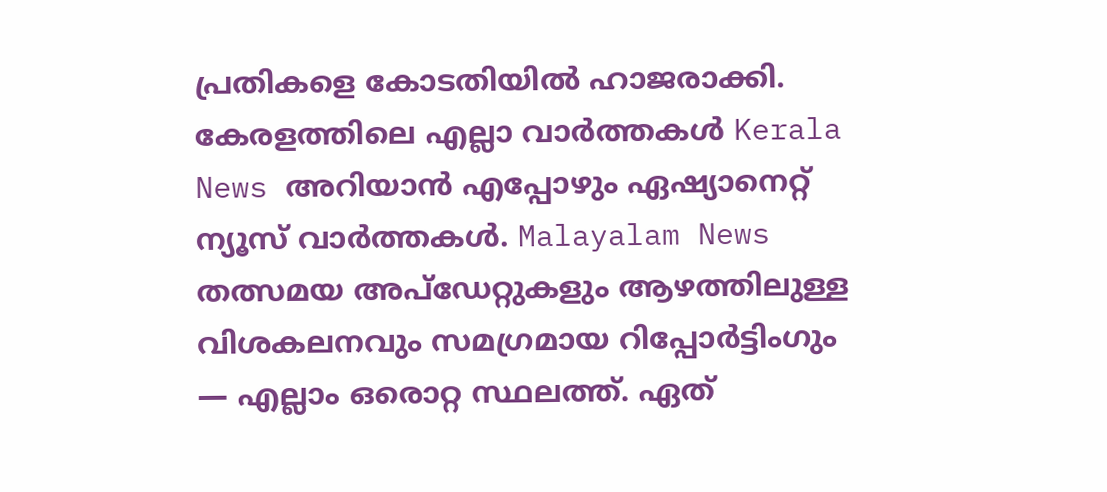പ്രതികളെ കോടതിയിൽ ഹാജരാക്കി.
കേരളത്തിലെ എല്ലാ വാർത്തകൾ Kerala News അറിയാൻ എപ്പോഴും ഏഷ്യാനെറ്റ് ന്യൂസ് വാർത്തകൾ. Malayalam News തത്സമയ അപ്ഡേറ്റുകളും ആഴത്തിലുള്ള വിശകലനവും സമഗ്രമായ റിപ്പോർട്ടിംഗും — എല്ലാം ഒരൊറ്റ സ്ഥലത്ത്. ഏത്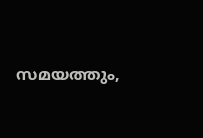സമയത്തും,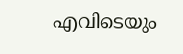എവിടെയും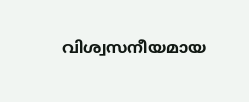വിശ്വസനീയമായ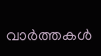വാർത്തകൾ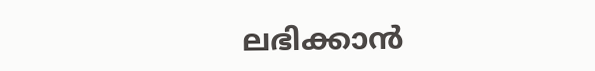ലഭിക്കാൻ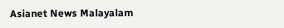Asianet News Malayalam